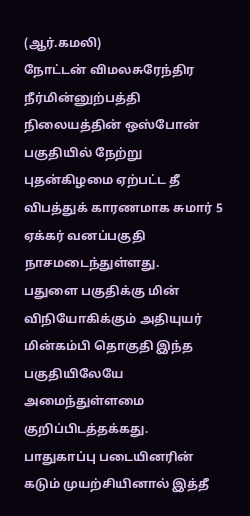(ஆர்.கமலி)
நோட்டன் விமலசுரேந்திர நீர்மின்னுற்பத்தி நிலையத்தின் ஒஸ்போன் பகுதியில் நேற்று புதன்கிழமை ஏற்பட்ட தீ விபத்துக் காரணமாக சுமார் 5 ஏக்கர் வனப்பகுதி நாசமடைந்துள்ளது.
பதுளை பகுதிக்கு மின் விநியோகிக்கும் அதியுயர் மின்கம்பி தொகுதி இந்த பகுதியிலேயே அமைந்துள்ளமை குறிப்பிடத்தக்கது.
பாதுகாப்பு படையினரின் கடும் முயற்சியினால் இத்தீ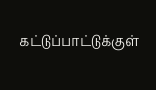கட்டுப்பாட்டுக்குள்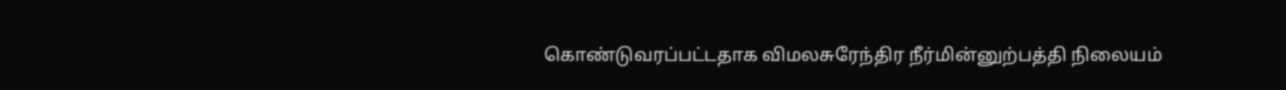கொண்டுவரப்பட்டதாக விமலசுரேந்திர நீர்மின்னுற்பத்தி நிலையம்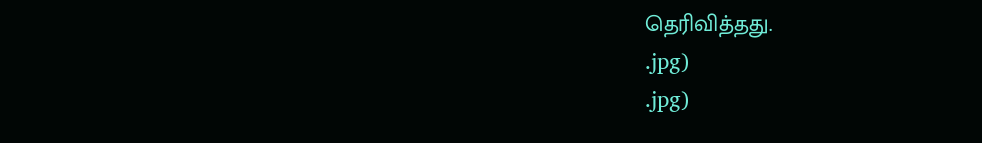தெரிவித்தது.
.jpg)
.jpg)